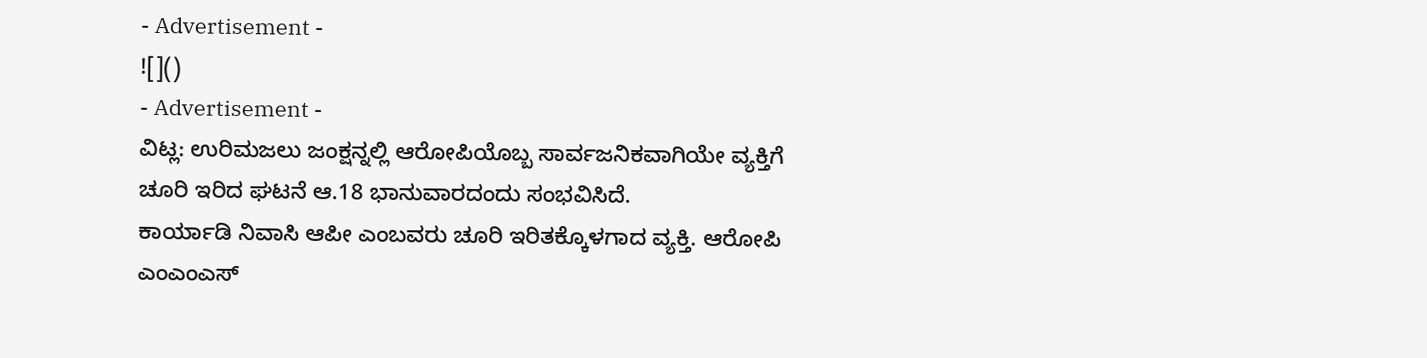- Advertisement -
![]()
- Advertisement -
ವಿಟ್ಲ: ಉರಿಮಜಲು ಜಂಕ್ಷನ್ನಲ್ಲಿ ಆರೋಪಿಯೊಬ್ಬ ಸಾರ್ವಜನಿಕವಾಗಿಯೇ ವ್ಯಕ್ತಿಗೆ ಚೂರಿ ಇರಿದ ಘಟನೆ ಆ.18 ಭಾನುವಾರದಂದು ಸಂಭವಿಸಿದೆ.
ಕಾರ್ಯಾಡಿ ನಿವಾಸಿ ಆಪೀ ಎಂಬವರು ಚೂರಿ ಇರಿತಕ್ಕೊಳಗಾದ ವ್ಯಕ್ತಿ. ಆರೋಪಿ ಎಂಎಂಎಸ್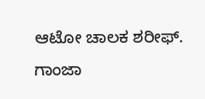ಆಟೋ ಚಾಲಕ ಶರೀಫ್.
ಗಾಂಜಾ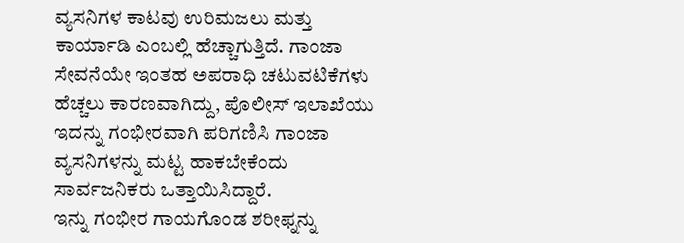ವ್ಯಸನಿಗಳ ಕಾಟವು ಉರಿಮಜಲು ಮತ್ತು ಕಾರ್ಯಾಡಿ ಎಂಬಲ್ಲಿ ಹೆಚ್ಚಾಗುತ್ತಿದೆ. ಗಾಂಜಾ ಸೇವನೆಯೇ ಇಂತಹ ಅಪರಾಧಿ ಚಟುವಟಿಕೆಗಳು ಹೆಚ್ಚಲು ಕಾರಣವಾಗಿದ್ದು, ಪೊಲೀಸ್ ಇಲಾಖೆಯು ಇದನ್ನು ಗಂಭೀರವಾಗಿ ಪರಿಗಣಿಸಿ ಗಾಂಜಾ ವ್ಯಸನಿಗಳನ್ನು ಮಟ್ಟ ಹಾಕಬೇಕೆಂದು ಸಾರ್ವಜನಿಕರು ಒತ್ತಾಯಿಸಿದ್ದಾರೆ.
ಇನ್ನು ಗಂಭೀರ ಗಾಯಗೊಂಡ ಶರೀಫ್ನನ್ನು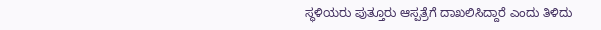ಸ್ಥಳಿಯರು ಪುತ್ತೂರು ಆಸ್ಪತ್ರೆಗೆ ದಾಖಲಿಸಿದ್ದಾರೆ ಎಂದು ತಿಳಿದು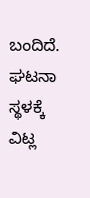ಬಂದಿದೆ. ಘಟನಾ ಸ್ಥಳಕ್ಕೆ ವಿಟ್ಲ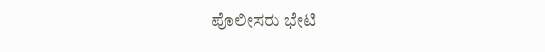ಪೊಲೀಸರು ಭೇಟಿ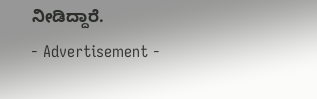ನೀಡಿದ್ದಾರೆ.
- Advertisement -